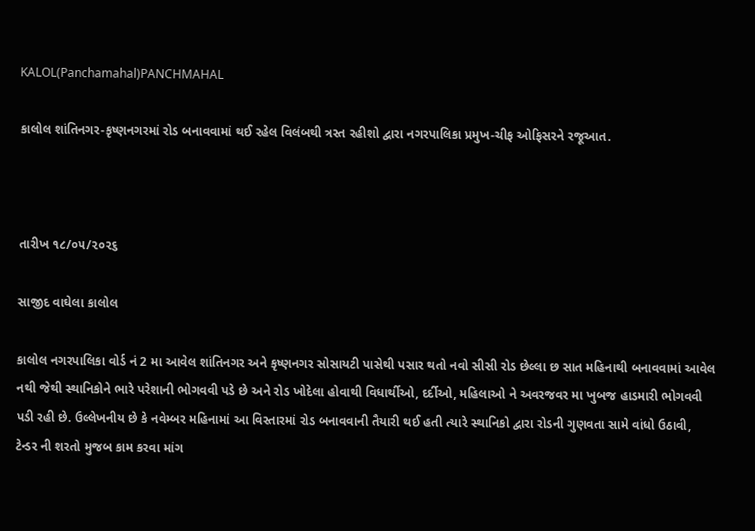KALOL(Panchamahal)PANCHMAHAL

કાલોલ શાંતિનગર-કૃષ્ણનગરમાં રોડ બનાવવામાં થઈ રહેલ વિલંબથી ત્રસ્ત રહીશો દ્વારા નગરપાલિકા પ્રમુખ-ચીફ ઓફિસરને રજૂઆત.



તારીખ ૧૮/૦૫/૨૦૨૬

સાજીદ વાઘેલા કાલોલ

કાલોલ નગરપાલિકા વોર્ડ નં 2 મા આવેલ શાંતિનગર અને કૃષ્ણનગર સોસાયટી પાસેથી પસાર થતો નવો સીસી રોડ છેલ્લા છ સાત મહિનાથી બનાવવામાં આવેલ નથી જેથી સ્થાનિકોને ભારે પરેશાની ભોગવવી પડે છે અને રોડ ખોદેલા હોવાથી વિધાર્થીઓ, દર્દીઓ, મહિલાઓ ને અવરજવર મા ખુબજ હાડમારી ભોગવવી પડી રહી છે. ઉલ્લેખનીય છે કે નવેમ્બર મહિનામાં આ વિસ્તારમાં રોડ બનાવવાની તૈયારી થઈ હતી ત્યારે સ્થાનિકો દ્વારા રોડની ગુણવતા સામે વાંધો ઉઠાવી, ટેન્ડર ની શરતો મુજબ કામ કરવા માંગ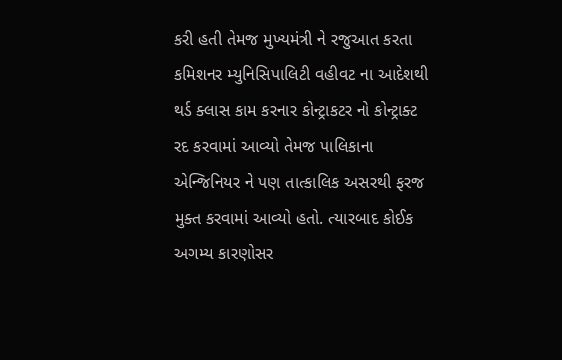કરી હતી તેમજ મુખ્યમંત્રી ને રજુઆત કરતા કમિશનર મ્યુનિસિપાલિટી વહીવટ ના આદેશથી થર્ડ ક્લાસ કામ કરનાર કોન્ટ્રાકટર નો કોન્ટ્રાક્ટ રદ કરવામાં આવ્યો તેમજ પાલિકાના એન્જિનિયર ને પણ તાત્કાલિક અસરથી ફરજ મુક્ત કરવામાં આવ્યો હતો. ત્યારબાદ કોઈક અગમ્ય કારણોસર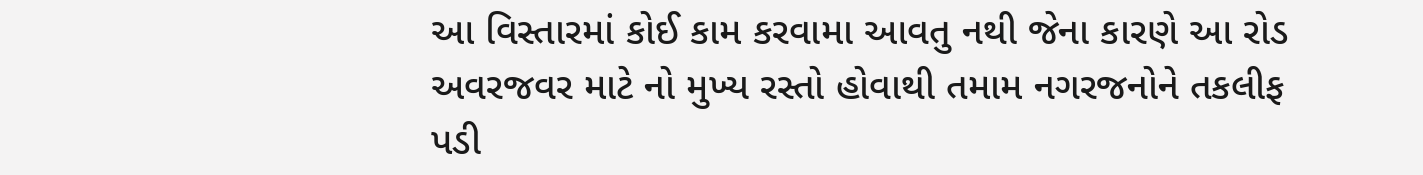આ વિસ્તારમાં કોઈ કામ કરવામા આવતુ નથી જેના કારણે આ રોડ અવરજવર માટે નો મુખ્ય રસ્તો હોવાથી તમામ નગરજનોને તકલીફ પડી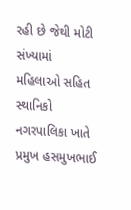રહી છે જેથી મોટી સંખ્યામાં મહિલાઓ સહિત સ્થાનિકો નગરપાલિકા ખાતે પ્રમુખ હસમુખભાઈ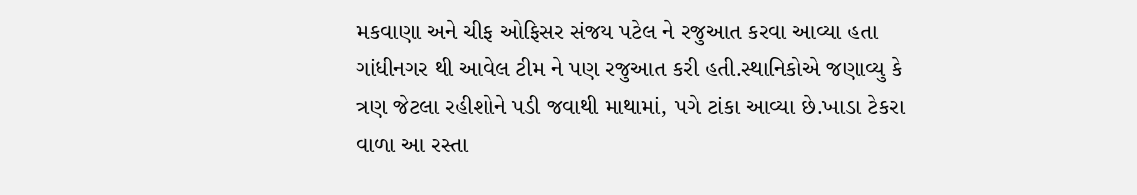મકવાણા અને ચીફ ઓફિસર સંજય પટેલ ને રજુઆત કરવા આવ્યા હતા ગાંધીનગર થી આવેલ ટીમ ને પણ રજુઆત કરી હતી.સ્થાનિકોએ જણાવ્યુ કે ત્રણ જેટલા રહીશોને પડી જવાથી માથામાં, પગે ટાંકા આવ્યા છે.ખાડા ટેકરા વાળા આ રસ્તા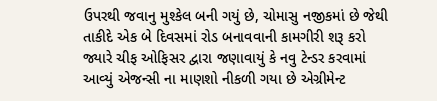ઉપરથી જવાનુ મુશ્કેલ બની ગયું છે, ચોમાસુ નજીકમાં છે જેથી તાકીદે એક બે દિવસમાં રોડ બનાવવાની કામગીરી શરૂ કરો જ્યારે ચીફ ઓફિસર દ્વારા જણાવાયું કે નવુ ટેન્ડર કરવામાં આવ્યું એજન્સી ના માણશો નીકળી ગયા છે એગ્રીમેન્ટ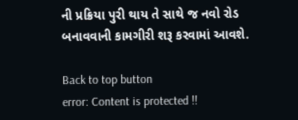ની પ્રક્રિયા પુરી થાય તે સાથે જ નવો રોડ બનાવવાની કામગીરી શરૂ કરવામાં આવશે.

Back to top button
error: Content is protected !!